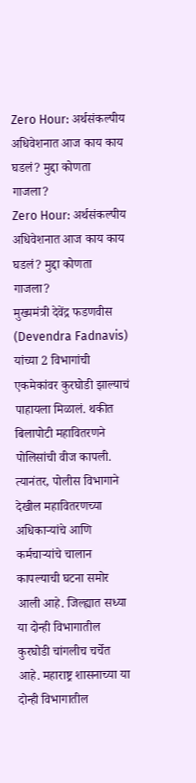Zero Hour: अर्थसंकल्पीय अधिवेशनात आज काय काय घडलं? मुद्दा कोणता गाजला?
Zero Hour: अर्थसंकल्पीय अधिवेशनात आज काय काय घडलं? मुद्दा कोणता गाजला?
मुख्यमंत्री देवेंद्र फडणवीस (Devendra Fadnavis) यांच्या 2 विभागांची एकमेकांवर कुरघोडी झाल्याचं पाहायला मिळालं. थकीत बिलापोटी महावितरणने पोलिसांची वीज कापली. त्यानंतर, पोलीस विभागाने देखील महावितरणच्या अधिकाऱ्यांचे आणि कर्मचाऱ्यांचे चालान कापल्याची घटना समोर आली आहे. जिल्ह्यात सध्या या दोन्ही विभागातील कुरघोडी चांगलीच चर्चेत आहे. महाराष्ट्र शासनाच्या या दोन्ही विभागातील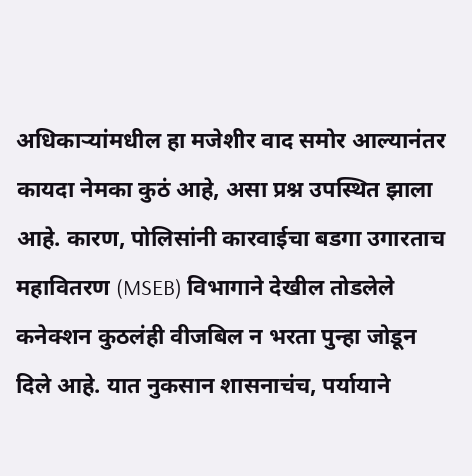अधिकाऱ्यांमधील हा मजेशीर वाद समोर आल्यानंतर कायदा नेमका कुठं आहे, असा प्रश्न उपस्थित झाला आहे. कारण, पोलिसांनी कारवाईचा बडगा उगारताच महावितरण (MSEB) विभागाने देखील तोडलेले कनेक्शन कुठलंही वीजबिल न भरता पुन्हा जोडून दिले आहे. यात नुकसान शासनाचंच, पर्यायाने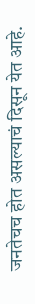जनतेचच होत असल्याचं दिसून येत आहे.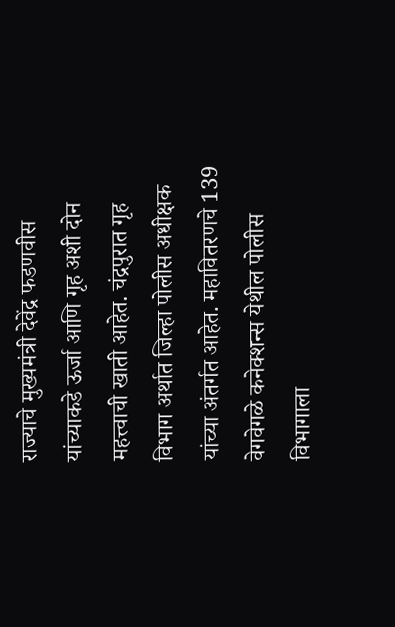राज्याचे मुख्यमंत्री देवेंद्र फडणवीस यांच्याकडे ऊर्जा आणि गृह अशी दोन महत्त्वाची खाती आहेत. चंद्रपुरात गृह विभाग अर्थात जिल्हा पोलीस अधीक्षक यांच्या अंतर्गत आहेत. महावितरणचे 139 वेगवेगळे कनेक्शन्स येथील पोलीस विभागाला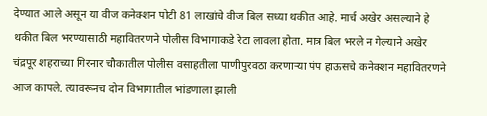देण्यात आले असून या वीज कनेक्शन पोटी 81 लाखांचे वीज बिल सध्या थकीत आहे. मार्च अखेर असल्याने हे थकीत बिल भरण्यासाठी महावितरणने पोलीस विभागाकडे रेटा लावला होता. मात्र बिल भरले न गेल्याने अखेर चंद्रपूर शहराच्या गिरनार चौकातील पोलीस वसाहतीला पाणीपुरवठा करणाऱ्या पंप हाऊसचे कनेक्शन महावितरणने आज कापले. त्यावरूनच दोन विभागातील भांडणाला झाली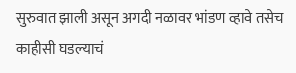सुरुवात झाली असून अगदी नळावर भांडण व्हावे तसेच काहीसी घडल्याचं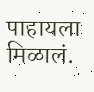पाहायला मिळालं.